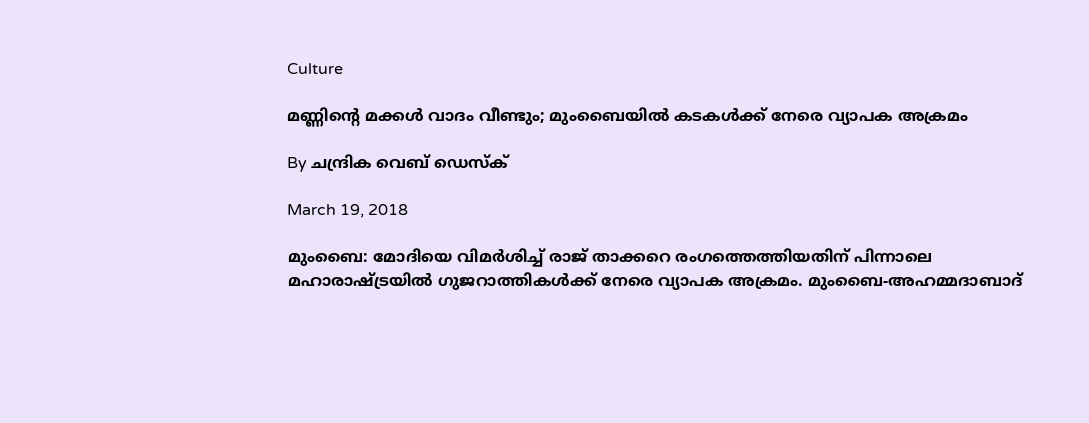Culture

മണ്ണിന്റെ മക്കള്‍ വാദം വീണ്ടും; മുംബൈയില്‍ കടകള്‍ക്ക് നേരെ വ്യാപക അക്രമം

By ചന്ദ്രിക വെബ് ഡെസ്‌ക്‌

March 19, 2018

മുംബൈ: മോദിയെ വിമര്‍ശിച്ച് രാജ് താക്കറെ രംഗത്തെത്തിയതിന് പിന്നാലെ മഹാരാഷ്ട്രയില്‍ ഗുജറാത്തികള്‍ക്ക് നേരെ വ്യാപക അക്രമം. മുംബൈ-അഹമ്മദാബാദ്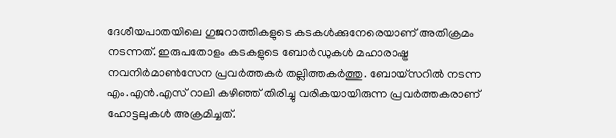ദേശീയപാതയിലെ ഗുജറാത്തികളുടെ കടകള്‍ക്കുനേരെയാണ് അതിക്രമം നടന്നത്. ഇരുപതോളം കടകളുടെ ബോര്‍ഡുകള്‍ മഹാരാഷ്ട്ര നവനിര്‍മാണ്‍സേന പ്രവര്‍ത്തകര്‍ തല്ലിത്തകര്‍ത്തു. ബോയ്‌സറില്‍ നടന്ന എം.എന്‍.എസ് റാലി കഴിഞ്ഞ് തിരിച്ചു വരികയായിരുന്ന പ്രവര്‍ത്തകരാണ് ഹോട്ടലുകള്‍ അക്രമിച്ചത്.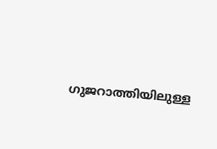ഗുജറാത്തിയിലുള്ള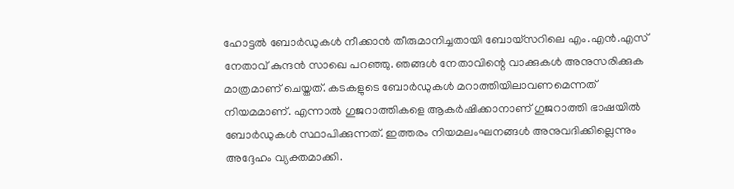ഹോട്ടല്‍ ബോര്‍ഡുകള്‍ നീക്കാന്‍ തീരുമാനിച്ചതായി ബോയ്‌സറിലെ എം.എന്‍.എസ് നേതാവ് കുന്ദന്‍ സാഖെ പറഞ്ഞു. ഞങ്ങള്‍ നേതാവിന്റെ വാക്കുകള്‍ അനുസരിക്കുക മാത്രമാണ് ചെയ്തത്. കടകളുടെ ബോര്‍ഡുകള്‍ മറാത്തിയിലാവണമെന്നത് നിയമമാണ്. എന്നാല്‍ ഗുജറാത്തികളെ ആകര്‍ഷിക്കാനാണ് ഗുജറാത്തി ഭാഷയില്‍ ബോര്‍ഡുകള്‍ സ്ഥാപിക്കുന്നത്. ഇത്തരം നിയമലംഘനങ്ങള്‍ അനുവദിക്കില്ലെന്നും അദ്ദേഹം വ്യക്തമാക്കി.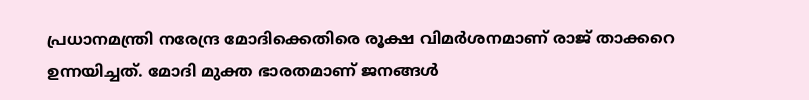പ്രധാനമന്ത്രി നരേന്ദ്ര മോദിക്കെതിരെ രൂക്ഷ വിമര്‍ശനമാണ് രാജ് താക്കറെ ഉന്നയിച്ചത്. മോദി മുക്ത ഭാരതമാണ് ജനങ്ങള്‍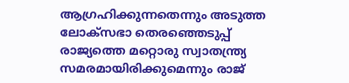ആഗ്രഹിക്കുന്നതെന്നും അടുത്ത ലോക്‌സഭാ തെരഞ്ഞെടുപ്പ് രാജ്യത്തെ മറ്റൊരു സ്വാതന്ത്ര്യ സമരമായിരിക്കുമെന്നും രാജ്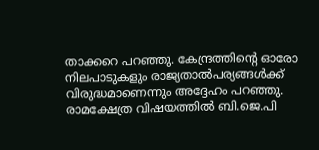താക്കറെ പറഞ്ഞു. കേന്ദ്രത്തിന്റെ ഓരോ നിലപാടുകളും രാജ്യതാല്‍പര്യങ്ങള്‍ക്ക് വിരുദ്ധമാണെന്നും അദ്ദേഹം പറഞ്ഞു. രാമക്ഷേത്ര വിഷയത്തില്‍ ബി.ജെ.പി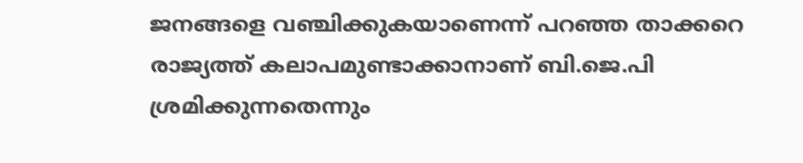ജനങ്ങളെ വഞ്ചിക്കുകയാണെന്ന് പറഞ്ഞ താക്കറെ രാജ്യത്ത് കലാപമുണ്ടാക്കാനാണ് ബി.ജെ.പി ശ്രമിക്കുന്നതെന്നും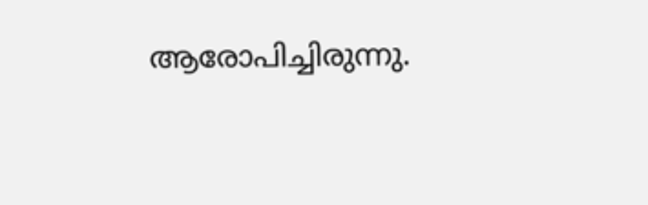ആരോപിച്ചിരുന്നു.